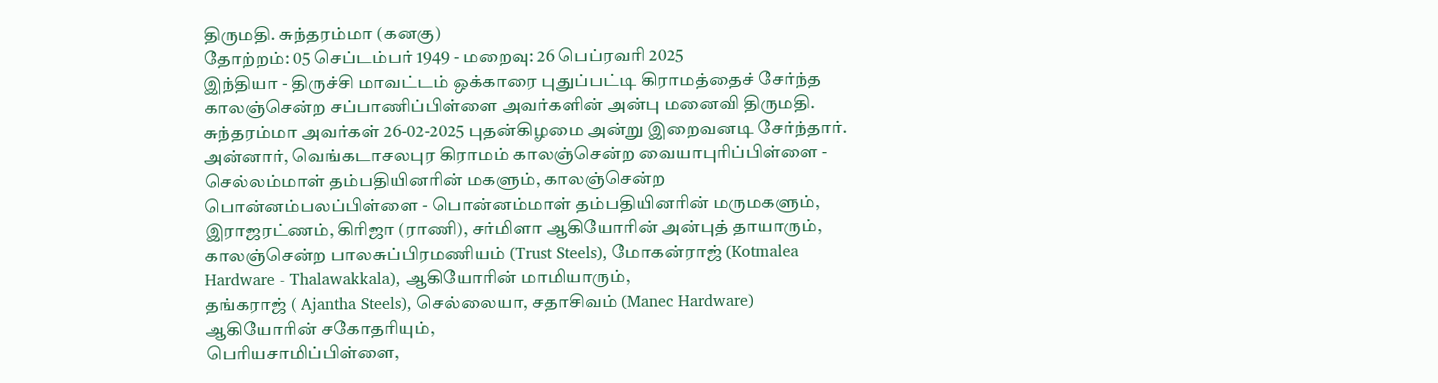திருமதி. சுந்தரம்மா (கனகு)
தோற்றம்: 05 செப்டம்பர் 1949 - மறைவு: 26 பெப்ரவரி 2025
இந்தியா - திருச்சி மாவட்டம் ஒக்காரை புதுப்பட்டி கிராமத்தைச் சேர்ந்த காலஞ்சென்ற சப்பாணிப்பிள்ளை அவர்களின் அன்பு மனைவி திருமதி. சுந்தரம்மா அவர்கள் 26-02-2025 புதன்கிழமை அன்று இறைவனடி சேர்ந்தார்.
அன்னார், வெங்கடாசலபுர கிராமம் காலஞ்சென்ற வையாபுரிப்பிள்ளை - செல்லம்மாள் தம்பதியினரின் மகளும், காலஞ்சென்ற பொன்னம்பலப்பிள்ளை - பொன்னம்மாள் தம்பதியினரின் மருமகளும்,
இராஜரட்ணம், கிரிஜா (ராணி), சர்மிளா ஆகியோரின் அன்புத் தாயாரும்,
காலஞ்சென்ற பாலசுப்பிரமணியம் (Trust Steels), மோகன்ராஜ் (Kotmalea Hardware - Thalawakkala), ஆகியோரின் மாமியாரும்,
தங்கராஜ் ( Ajantha Steels), செல்லையா, சதாசிவம் (Manec Hardware) ஆகியோரின் சகோதரியும்,
பெரியசாமிப்பிள்ளை,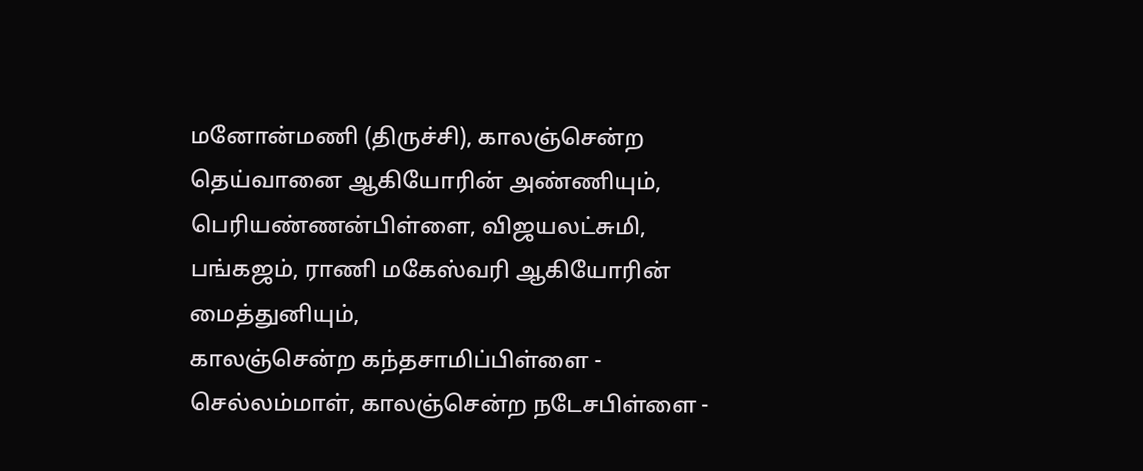மனோன்மணி (திருச்சி), காலஞ்சென்ற தெய்வானை ஆகியோரின் அண்ணியும்,
பெரியண்ணன்பிள்ளை, விஜயலட்சுமி, பங்கஜம், ராணி மகேஸ்வரி ஆகியோரின் மைத்துனியும்,
காலஞ்சென்ற கந்தசாமிப்பிள்ளை - செல்லம்மாள், காலஞ்சென்ற நடேசபிள்ளை -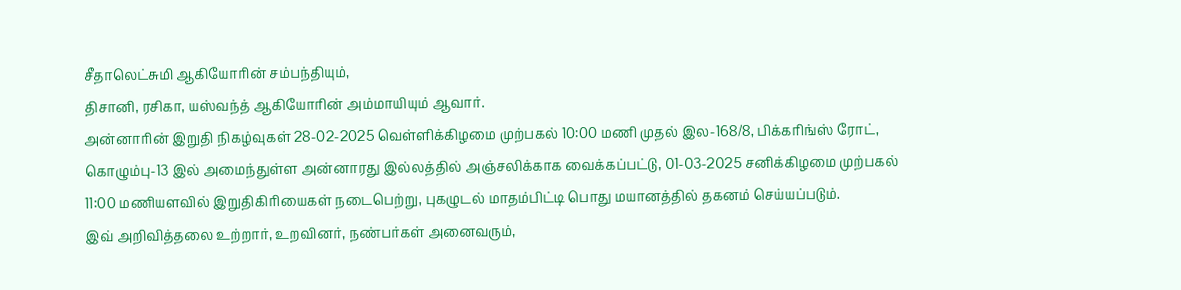சீதாலெட்சுமி ஆகியோரின் சம்பந்தியும்,
திசானி, ரசிகா, யஸ்வந்த் ஆகியோரின் அம்மாயியும் ஆவார்.
அன்னாரின் இறுதி நிகழ்வுகள் 28-02-2025 வெள்ளிக்கிழமை முற்பகல் 10:00 மணி முதல் இல-168/8, பிக்கரிங்ஸ் ரோட், கொழும்பு-13 இல் அமைந்துள்ள அன்னாரது இல்லத்தில் அஞ்சலிக்காக வைக்கப்பட்டு, 01-03-2025 சனிக்கிழமை முற்பகல் 11:00 மணியளவில் இறுதிகிரியைகள் நடைபெற்று, புகழுடல் மாதம்பிட்டி பொது மயானத்தில் தகனம் செய்யப்படும்.
இவ் அறிவித்தலை உற்றார், உறவினர், நண்பர்கள் அனைவரும்,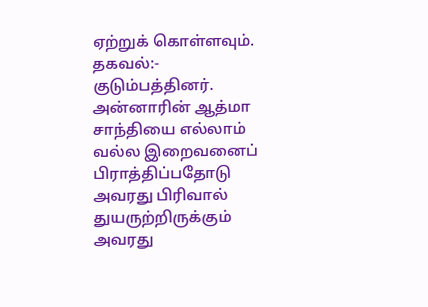ஏற்றுக் கொள்ளவும்.
தகவல்:- குடும்பத்தினர்.
அன்னாரின் ஆத்மா சாந்தியை எல்லாம் வல்ல இறைவனைப் பிராத்திப்பதோடு அவரது பிரிவால் துயருற்றிருக்கும் அவரது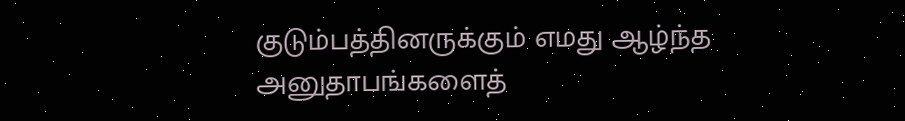குடும்பத்தினருக்கும் எமது ஆழ்ந்த அனுதாபங்களைத்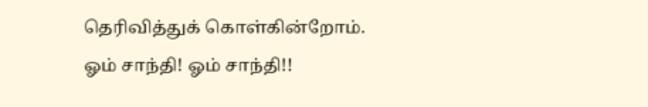தெரிவித்துக் கொள்கின்றோம்.
ஓம் சாந்தி! ஓம் சாந்தி!!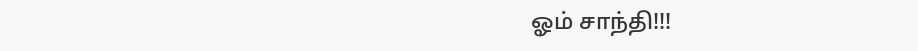ஓம் சாந்தி!!!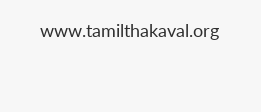www.tamilthakaval.org